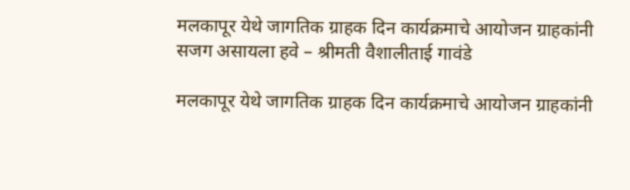मलकापूर येथे जागतिक ग्राहक दिन कार्यक्रमाचे आयोजन ग्राहकांनी सजग असायला हवे – श्रीमती वैशालीताई गावंडे

मलकापूर येथे जागतिक ग्राहक दिन कार्यक्रमाचे आयोजन ग्राहकांनी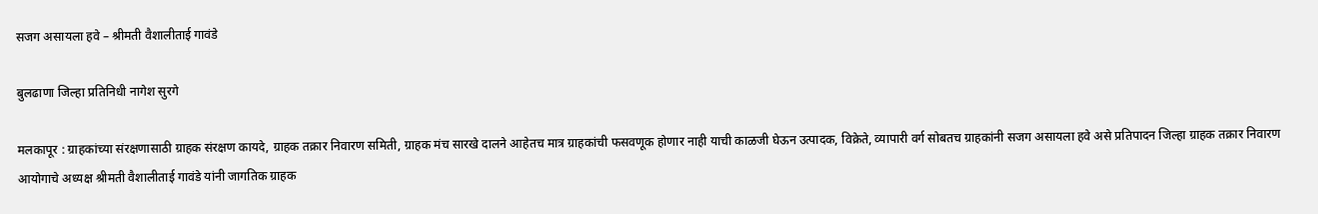सजग असायला हवे – श्रीमती वैशालीताई गावंडे

बुलढाणा जिल्हा प्रतिनिधी नागेश सुरगे

मलकापूर : ग्राहकांच्या संरक्षणासाठी ग्राहक संरक्षण कायदे, ग्राहक तक्रार निवारण समिती, ग्राहक मंच सारखे दालने आहेतच मात्र ग्राहकांची फसवणूक होणार नाही याची काळजी घेऊन उत्पादक, विक्रेते, व्यापारी वर्ग सोबतच ग्राहकांनी सजग असायला हवे असे प्रतिपादन जिल्हा ग्राहक तक्रार निवारण आयोगाचे अध्यक्ष श्रीमती वैशालीताई गावंडे यांनी जागतिक ग्राहक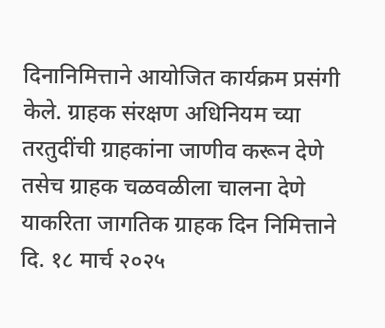दिनानिमित्ताने आयोजित कार्यक्रम प्रसंगी केले. ग्राहक संरक्षण अधिनियम च्या तरतुदींची ग्राहकांना जाणीव करून देणे तसेच ग्राहक चळवळीला चालना देणे याकरिता जागतिक ग्राहक दिन निमित्ताने दि. १८ मार्च २०२५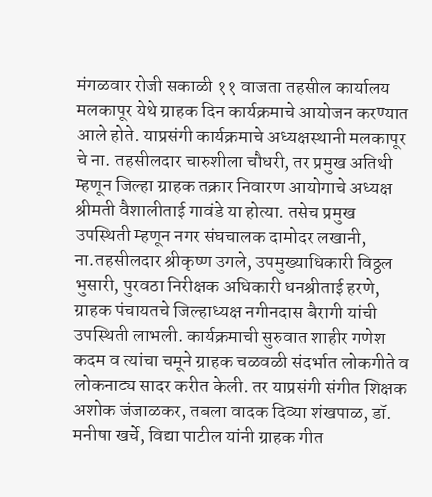मंगळवार रोजी सकाळी ११ वाजता तहसील कार्यालय मलकापूर येथे ग्राहक दिन कार्यक्रमाचे आयोजन करण्यात आले होते. याप्रसंगी कार्यक्रमाचे अध्यक्षस्थानी मलकापूर चे ना. तहसीलदार चारुशीला चौधरी, तर प्रमुख अतिथी म्हणून जिल्हा ग्राहक तक्रार निवारण आयोगाचे अध्यक्ष श्रीमती वैशालीताई गावंडे या होत्या. तसेच प्रमुख उपस्थिती म्हणून नगर संघचालक दामोदर लखानी, ना.तहसीलदार श्रीकृष्ण उगले, उपमुख्याधिकारी विठ्ठल भुसारी, पुरवठा निरीक्षक अधिकारी धनश्रीताई हरणे, ग्राहक पंचायतचे जिल्हाध्यक्ष नगीनदास बैरागी यांची उपस्थिती लाभली. कार्यक्रमाची सुरुवात शाहीर गणेश कदम व त्यांचा चमूने ग्राहक चळवळी संदर्भात लोकगीते व लोकनाट्य सादर करीत केली. तर याप्रसंगी संगीत शिक्षक अशोक जंजाळकर, तबला वादक दिव्या शंखपाळ, डॉ. मनीषा खर्चे, विद्या पाटील यांनी ग्राहक गीत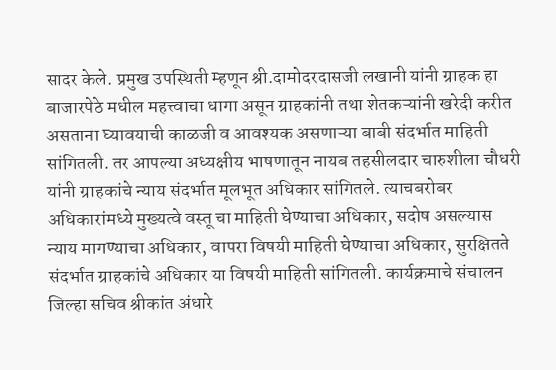सादर केले. प्रमुख उपस्थिती म्हणून श्री.दामोदरदासजी लखानी यांनी ग्राहक हा बाजारपेठे मधील महत्त्वाचा धागा असून ग्राहकांनी तथा शेतकऱ्यांनी खरेदी करीत असताना घ्यावयाची काळजी व आवश्यक असणाऱ्या बाबी संदर्भात माहिती सांगितली. तर आपल्या अध्यक्षीय भाषणातून नायब तहसीलदार चारुशीला चौधरी यांनी ग्राहकांचे न्याय संदर्भात मूलभूत अधिकार सांगितले. त्याचबरोबर अधिकारांमध्ये मुख्यत्वे वस्तू चा माहिती घेण्याचा अधिकार, सदोष असल्यास न्याय मागण्याचा अधिकार, वापरा विषयी माहिती घेण्याचा अधिकार, सुरक्षितते संदर्भात ग्राहकांचे अधिकार या विषयी माहिती सांगितली. कार्यक्रमाचे संचालन जिल्हा सचिव श्रीकांत अंधारे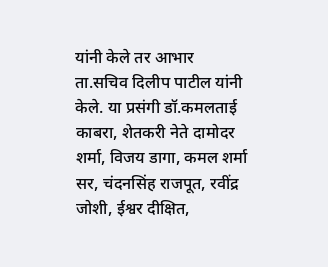यांनी केले तर आभार ता.सचिव दिलीप पाटील यांनी केले. या प्रसंगी डॉ.कमलताई काबरा, शेतकरी नेते दामोदर शर्मा, विजय डागा, कमल शर्मा सर, चंदनसिंह राजपूत, रवींद्र जोशी, ईश्वर दीक्षित,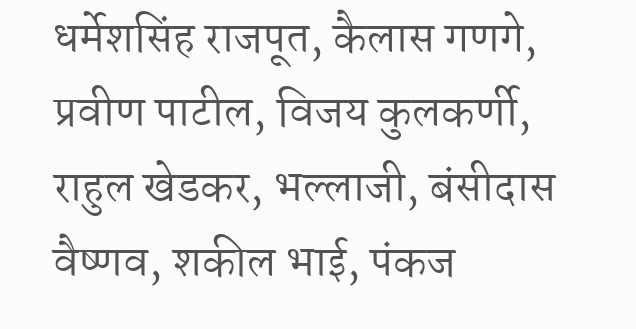धर्मेशसिंह राजपूत, कैलास गणगे, प्रवीण पाटील, विजय कुलकर्णी, राहुल खेडकर, भल्लाजी, बंसीदास वैष्णव, शकील भाई, पंकज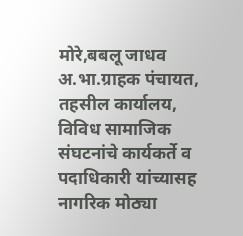मोरे,बबलू जाधव अ.भा.ग्राहक पंचायत, तहसील कार्यालय, विविध सामाजिक संघटनांचे कार्यकर्ते व पदाधिकारी यांच्यासह नागरिक मोठ्या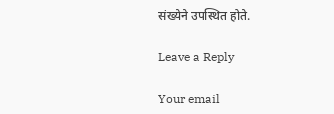संख्येने उपस्थित होते.

Leave a Reply

Your email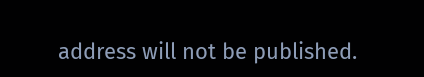address will not be published.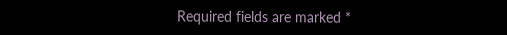Required fields are marked *